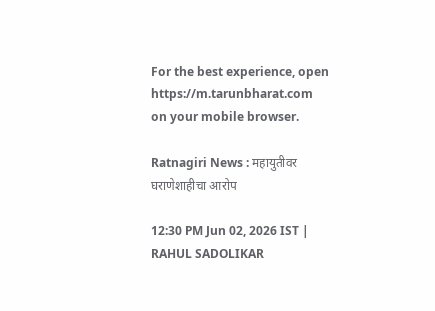For the best experience, open
https://m.tarunbharat.com
on your mobile browser.

Ratnagiri News : महायुतीवर घराणेशाहीचा आरोप

12:30 PM Jun 02, 2026 IST | RAHUL SADOLIKAR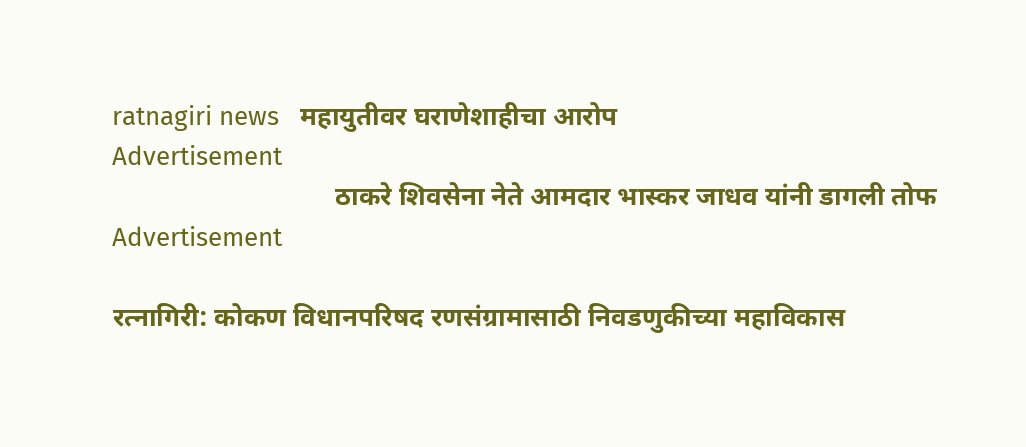ratnagiri news   महायुतीवर घराणेशाहीचा आरोप
Advertisement
                                 ठाकरे शिवसेना नेते आमदार भास्कर जाधव यांनी डागली तोफ
Advertisement

रत्नागिरी: कोकण विधानपरिषद रणसंग्रामासाठी निवडणुकीच्या महाविकास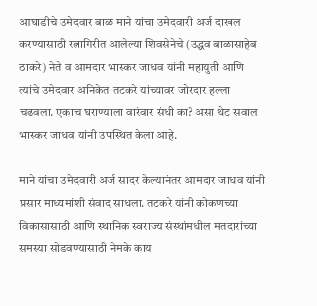आघाडीचे उमेदवार बाळ माने यांचा उमेदवारी अर्ज दाखल करण्यासाठी रत्नागिरीत आलेल्या शिवसेनेचे (उद्धव बाळासाहेब ठाकरे) नेते व आमदार भास्कर जाधव यांनी महायुती आणि त्यांचे उमेदवार अनिकेत तटकरे यांच्यावर जोरदार हल्ला चढवला. एकाच घराण्याला वारंवार संधी का? असा थेट सवाल भास्कर जाधव यांनी उपस्थित केला आहे.

माने यांचा उमेदवारी अर्ज सादर केल्यानंतर आमदार जाधव यांनी प्रसार माध्यमांशी संवाद साधला. तटकरे यांनी कोकणच्या विकासासाठी आणि स्थानिक स्वराज्य संस्थांमधील मतदारांच्या समस्या सोडवण्यासाठी नेमके काय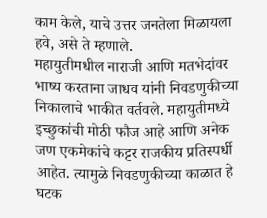काम केले, याचे उत्तर जनतेला मिळायला हवे, असे ते म्हणाले.
महायुतीमधील नाराजी आणि मतभेदांवर भाष्य करताना जाधव यांनी निवडणुकीच्या निकालाचे भाकीत वर्तवले. महायुतीमध्ये इच्छुकांची मोठी फौज आहे आणि अनेक जण एकमेकांचे कट्टर राजकीय प्रतिस्पर्धी आहेत. त्यामुळे निवडणुकीच्या काळात हे घटक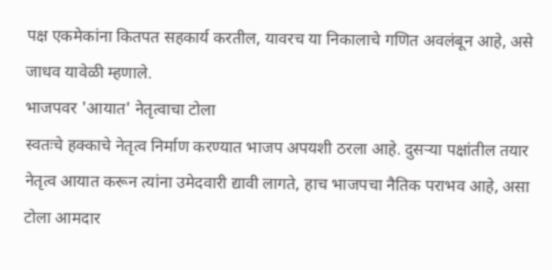पक्ष एकमेकांना कितपत सहकार्य करतील, यावरच या निकालाचे गणित अवलंबून आहे, असे जाधव यावेळी म्हणाले.
भाजपवर 'आयात' नेतृत्वाचा टोला
स्वतःचे हक्काचे नेतृत्व निर्माण करण्यात भाजप अपयशी ठरला आहे. दुसऱ्या पक्षांतील तयार नेतृत्व आयात करून त्यांना उमेदवारी द्यावी लागते, हाच भाजपचा नैतिक पराभव आहे, असा टोला आमदार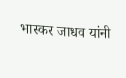भास्कर जाधव यांनी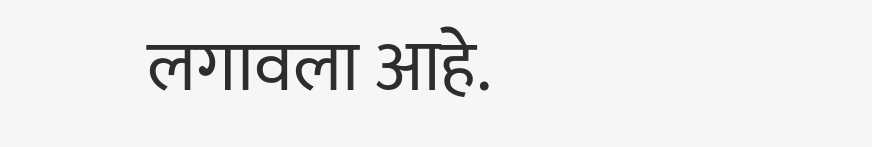लगावला आहे.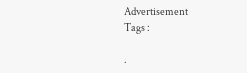Advertisement
Tags :

.